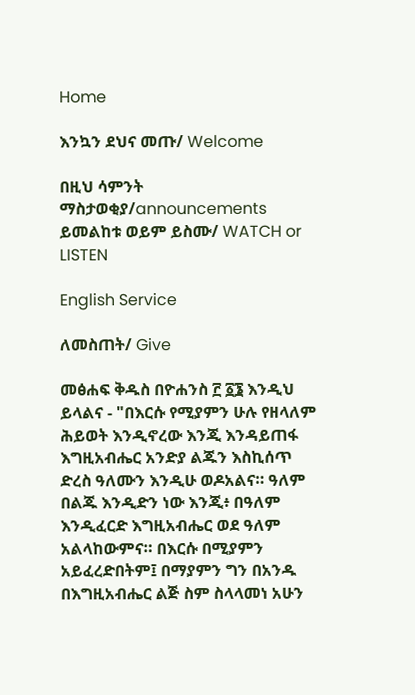Home

እንኳን ደህና መጡ/ Welcome

በዚህ ሳምንት
ማስታወቂያ/announcements
ይመልከቱ ወይም ይስሙ/ WATCH or LISTEN

English Service

ለመስጠት/ Give

መፅሐፍ ቅዱስ በዮሐንስ ፫ ፩፮ እንዲህ ይላልና - "በእርሱ የሚያምን ሁሉ የዘላለም ሕይወት እንዲኖረው እንጂ እንዳይጠፋ እግዚአብሔር አንድያ ልጁን እስኪሰጥ ድረስ ዓለሙን እንዲሁ ወዶአልና። ዓለም በልጁ እንዲድን ነው እንጂ፥ በዓለም እንዲፈርድ እግዚአብሔር ወደ ዓለም አልላከውምና። በእርሱ በሚያምን አይፈረድበትም፤ በማያምን ግን በአንዱ በእግዚአብሔር ልጅ ስም ስላላመነ አሁን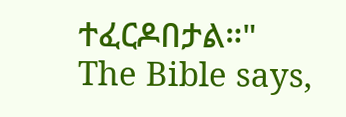ተፈርዶበታል።"
The Bible says,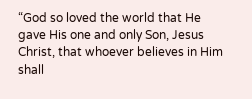“God so loved the world that He gave His one and only Son, Jesus Christ, that whoever believes in Him shall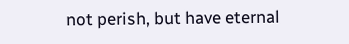not perish, but have eternal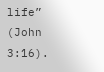life” (John 3:16).